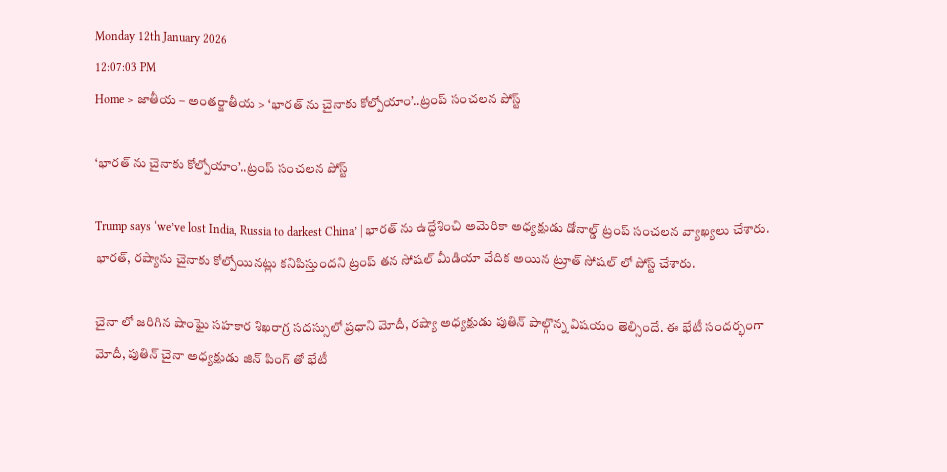Monday 12th January 2026
12:07:03 PM
Home > జాతీయ – అంతర్జాతీయ > ‘భారత్ ను చైనాకు కోల్పోయాం’..ట్రంప్ సంచలన పోస్ట్

‘భారత్ ను చైనాకు కోల్పోయాం’..ట్రంప్ సంచలన పోస్ట్

Trump says ‘we’ve lost India, Russia to darkest China’ | భారత్ ను ఉద్దేశించి అమెరికా అధ్యక్షుడు డోనాల్డ్ ట్రంప్ సంచలన వ్యాఖ్యలు చేశారు. భారత్, రష్యాను చైనాకు కోల్పోయినట్లు కనిపిస్తుందని ట్రంప్ తన సోషల్ మీడియా వేదిక అయిన ట్రూత్ సోషల్ లో పోస్ట్ చేశారు.

చైనా లో జరిగిన షాంఘై సహకార శిఖరాగ్ర సదస్సులో ప్రధాని మోదీ, రష్యా అధ్యక్షుడు పుతిన్ పాల్గొన్న విషయం తెల్సిందే. ఈ భేటీ సందర్భంగా మోదీ, పుతిన్ చైనా అధ్యక్షుడు జిన్ పింగ్ తో భేటీ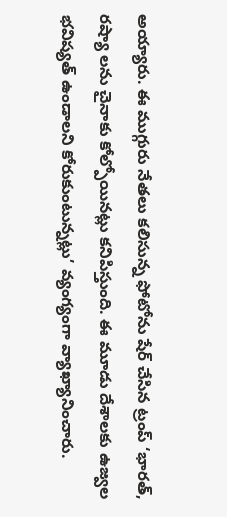అయ్యారు. ఈ ముగ్గురు నేతలు కలిసున్న ఫోటోను షేర్ చేసిన ట్రంప్ ‘భారత్, రష్యా లను చైనాకు కోల్పోయినట్లు కనిపిస్తుంది. ఈ మూడు దేశాలకు ఉజ్వల భవిష్యత్ ఉండాలని కోరుకుంటున్నట్లు’ వ్యంగ్యంగా వ్యాఖ్యానించారు.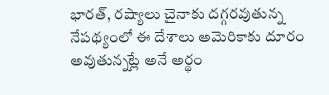భారత్, రష్యాలు చైనాకు దగ్గరవుతున్న నేపథ్యంలో ఈ దేశాలు అమెరికాకు దూరం అవుతున్నట్లే అనే అర్థం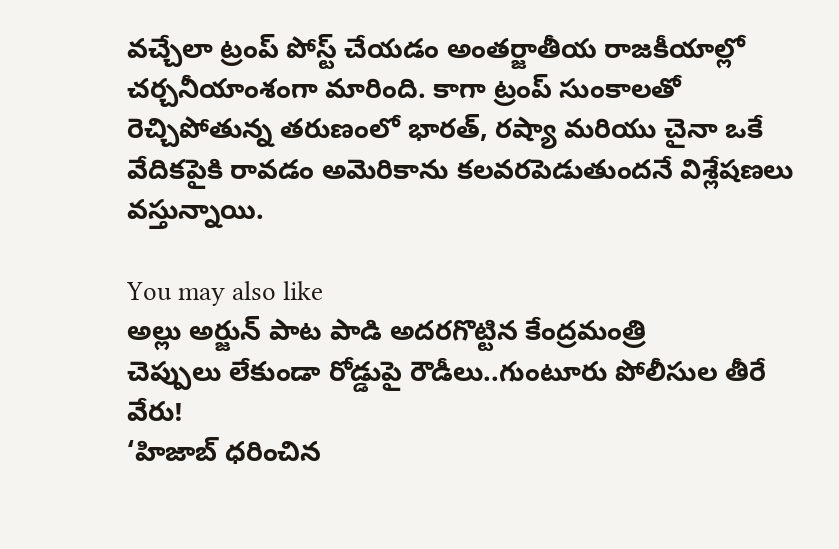వచ్చేలా ట్రంప్ పోస్ట్ చేయడం అంతర్జాతీయ రాజకీయాల్లో చర్చనీయాంశంగా మారింది. కాగా ట్రంప్ సుంకాలతో రెచ్చిపోతున్న తరుణంలో భారత్, రష్యా మరియు చైనా ఒకే వేదికపైకి రావడం అమెరికాను కలవరపెడుతుందనే విశ్లేషణలు వస్తున్నాయి.

You may also like
అల్లు అర్జున్ పాట పాడి అదరగొట్టిన కేంద్రమంత్రి
చెప్పులు లేకుండా రోడ్డుపై రౌడీలు..గుంటూరు పోలీసుల తీరే వేరు!
‘హిజాబ్ ధరించిన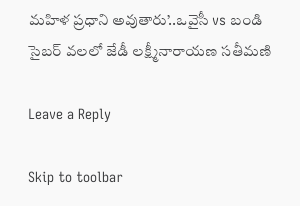మహిళ ప్రధాని అవుతారు’..ఒవైసీ vs బండి
సైబర్ వలలో జేడీ లక్ష్మీనారాయణ సతీమణి

Leave a Reply

Skip to toolbar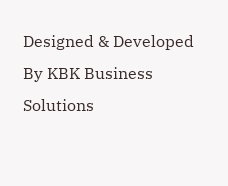Designed & Developed By KBK Business Solutions